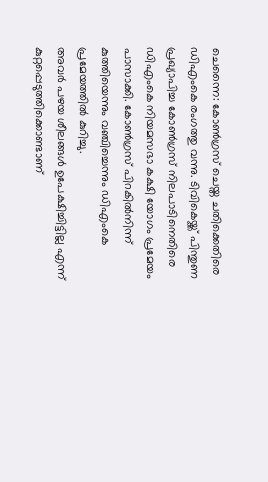ചെന്നൈ: കോൺഗ്രസ് ചെയ്ത ചതിക്കെതിരെ ഡിഎംകെ രംഗത്തു വന്നു. ടിവികെയ്ക്ക് പിന്തുണ പ്രഖ്യാപിച്ച കോൺഗ്രസ് നിലപാടിനെതിരെ ഡിഎംകെ നിയമസഭാ കക്ഷി യോഗം പ്രമേയം പാസാക്കി. കോൺഗ്രസ് പിറകിൽനിന്ന് കുത്തിയെന്നും വഞ്ചിച്ചെന്നും ഡിഎംകെ പ്രമേയത്തിൽ കുറിച്ചു.
അവർ പഴയ ശീലങ്ങൾ ഉപേക്ഷിച്ചിട്ടില്ല എന്ന് കുറ്റപ്പെടുത്തിക്കൊണ്ടാണ്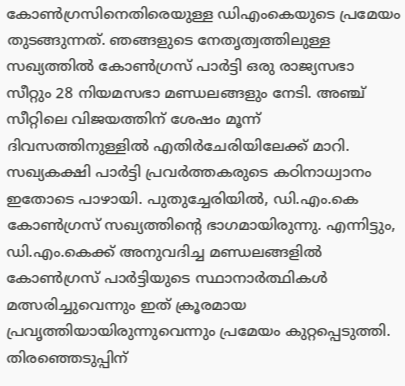കോൺഗ്രസിനെതിരെയുള്ള ഡിഎംകെയുടെ പ്രമേയം തുടങ്ങുന്നത്. ഞങ്ങളുടെ നേതൃത്വത്തിലുള്ള സഖ്യത്തിൽ കോൺഗ്രസ് പാർട്ടി ഒരു രാജ്യസഭാ സീറ്റും 28 നിയമസഭാ മണ്ഡലങ്ങളും നേടി. അഞ്ച് സീറ്റിലെ വിജയത്തിന് ശേഷം മൂന്ന് ദിവസത്തിനുള്ളിൽ എതിർചേരിയിലേക്ക് മാറി. സഖ്യകക്ഷി പാർട്ടി പ്രവർത്തകരുടെ കഠിനാധ്വാനം ഇതോടെ പാഴായി. പുതുച്ചേരിയിൽ, ഡി.എം.കെ കോൺഗ്രസ് സഖ്യത്തിന്റെ ഭാഗമായിരുന്നു. എന്നിട്ടും, ഡി.എം.കെക്ക് അനുവദിച്ച മണ്ഡലങ്ങളിൽ കോൺഗ്രസ് പാർട്ടിയുടെ സ്ഥാനാർത്ഥികൾ മത്സരിച്ചുവെന്നും ഇത് ക്രൂരമായ പ്രവൃത്തിയായിരുന്നുവെന്നും പ്രമേയം കുറ്റപ്പെടുത്തി. തിരഞ്ഞെടുപ്പിന്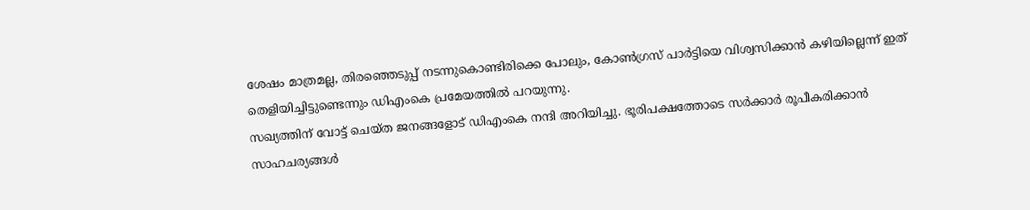ശേഷം മാത്രമല്ല, തിരഞ്ഞെടുപ്പ് നടന്നുകൊണ്ടിരിക്കെ പോലും, കോൺഗ്രസ് പാർട്ടിയെ വിശ്വസിക്കാൻ കഴിയില്ലെന്ന് ഇത് തെളിയിച്ചിട്ടുണ്ടെന്നും ഡിഎംകെ പ്രമേയത്തിൽ പറയുന്നു.
സഖ്യത്തിന് വോട്ട് ചെയ്ത ജനങ്ങളോട് ഡിഎംകെ നന്ദി അറിയിച്ചു. ഭൂരിപക്ഷത്തോടെ സർക്കാർ രൂപീകരിക്കാൻ സാഹചര്യങ്ങൾ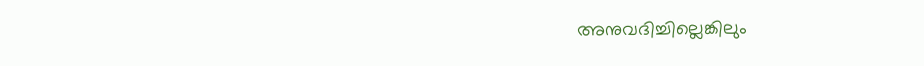അനുവദിച്ചില്ലെങ്കിലും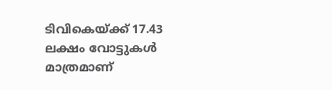ടിവികെയ്ക്ക് 17.43 ലക്ഷം വോട്ടുകൾ മാത്രമാണ്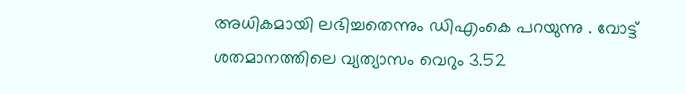അധികമായി ലഭിച്ചതെന്നും ഡിഎംകെ പറയുന്നു . വോട്ട് ശതമാനത്തിലെ വ്യത്യാസം വെറും 3.52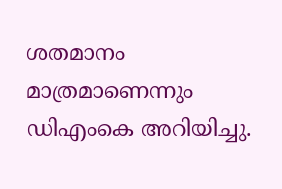ശതമാനം മാത്രമാണെന്നും ഡിഎംകെ അറിയിച്ചു.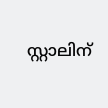സ്റ്റാലിന്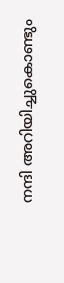നന്ദി അറിയിച്ചുകൊണ്ടും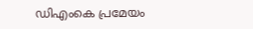ഡിഎംകെ പ്രമേയം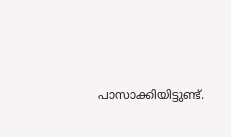പാസാക്കിയിട്ടുണ്ട്.